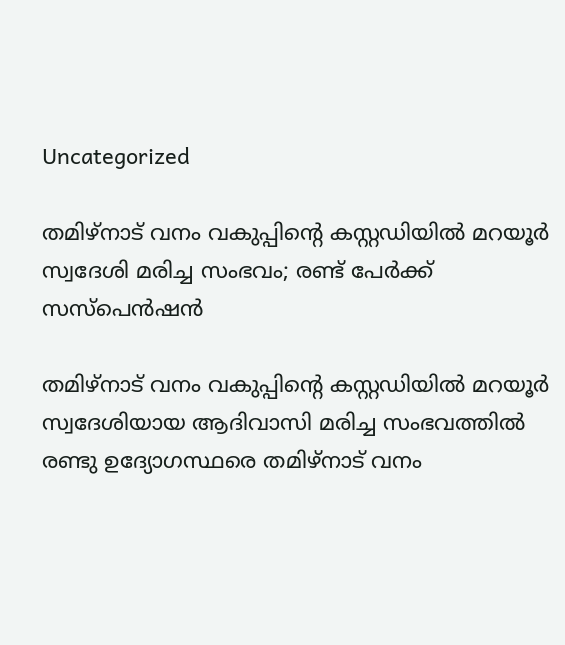Uncategorized

തമിഴ്നാട് വനം വകുപ്പിന്റെ കസ്റ്റഡിയിൽ മറയൂർ സ്വദേശി മരിച്ച സംഭവം; രണ്ട് പേർക്ക് സസ്പെൻഷൻ

തമിഴ്നാട് വനം വകുപ്പിന്റെ കസ്റ്റഡിയിൽ മറയൂർ സ്വദേശിയായ ആദിവാസി മരിച്ച സംഭവത്തിൽ രണ്ടു ഉദ്യോഗസ്ഥരെ തമിഴ്നാട് വനം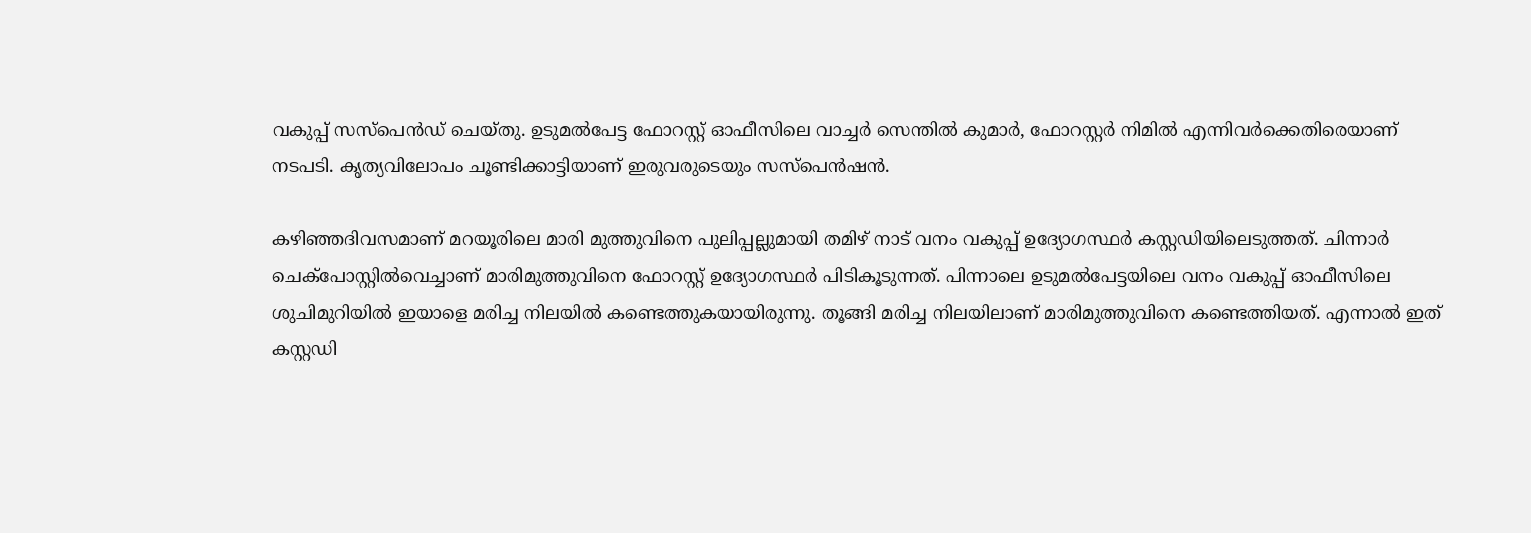വകുപ്പ് സസ്പെൻഡ് ചെയ്തു. ഉടുമൽപേട്ട ഫോറസ്റ്റ് ഓഫീസിലെ വാച്ചർ സെന്തിൽ കുമാർ, ഫോറസ്റ്റർ നിമിൽ എന്നിവർക്കെതിരെയാണ് നടപടി. കൃത്യവിലോപം ചൂണ്ടിക്കാട്ടിയാണ് ഇരുവരുടെയും സസ്പെൻഷൻ.

കഴിഞ്ഞദിവസമാണ് മറയൂരിലെ മാരി മുത്തുവിനെ പുലിപ്പല്ലുമായി തമിഴ് നാട് വനം വകുപ്പ് ഉദ്യോഗസ്ഥർ കസ്റ്റഡിയിലെടുത്തത്. ചിന്നാർ ചെക്‌പോസ്റ്റിൽവെച്ചാണ് മാരിമുത്തുവിനെ ഫോറസ്റ്റ് ഉദ്യോഗസ്ഥർ പിടികൂടുന്നത്. പിന്നാലെ ഉടുമൽപേട്ടയിലെ വനം വകുപ്പ് ഓഫീസിലെ ശുചിമുറിയിൽ ഇയാളെ മരിച്ച നിലയിൽ കണ്ടെത്തുകയായിരുന്നു. തൂങ്ങി മരിച്ച നിലയിലാണ് മാരിമുത്തുവിനെ കണ്ടെത്തിയത്. എന്നാൽ ഇത് കസ്റ്റഡി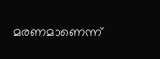മരണമാണെന്ന്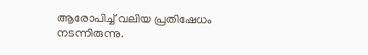ആരോപിച്ച് വലിയ പ്രതിഷേധം നടന്നിരുന്നു.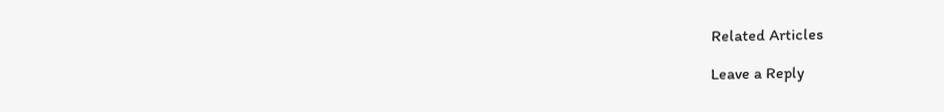Related Articles

Leave a Reply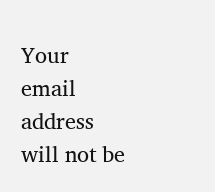Your email address will not be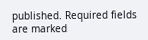published. Required fields are marked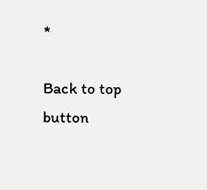*

Back to top button